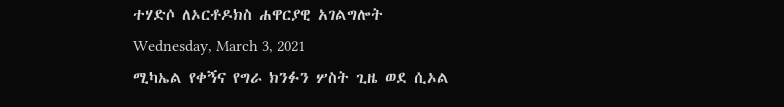ተሃድሶ ለኦርቶዶክስ ሐዋርያዊ አገልግሎት
Wednesday, March 3, 2021
ሚካኤል የቀኝና የግራ ክንፉን ሦስት ጊዜ ወደ ሲኦል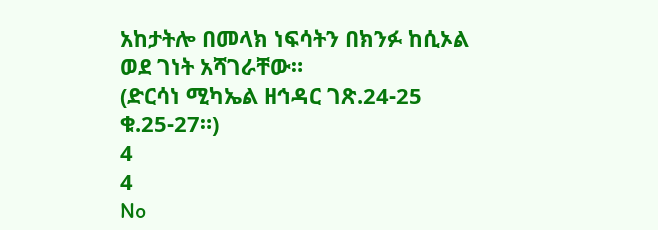አከታትሎ በመላክ ነፍሳትን በክንፉ ከሲኦል ወደ ገነት አሻገራቸው።
(ድርሳነ ሚካኤል ዘኅዳር ገጽ.24-25 ቁ.25-27።)
4
4
No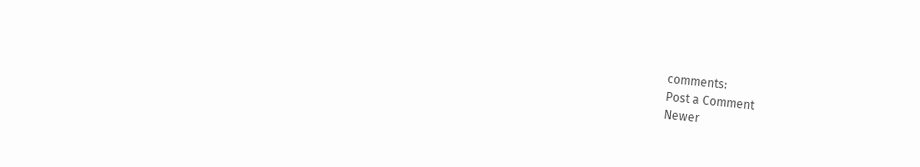comments:
Post a Comment
Newer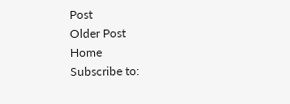Post
Older Post
Home
Subscribe to: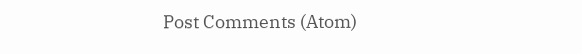Post Comments (Atom)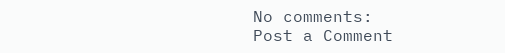No comments:
Post a Comment